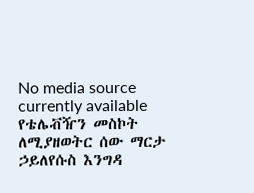No media source currently available
የቴሌቭዥን መስኮት ለሚያዘወትር ሰው ማርታ ኃይለየሱስ እንግዳ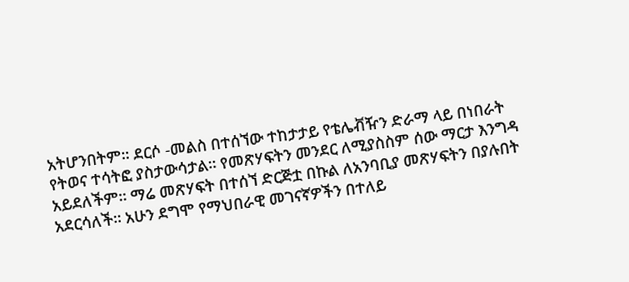አትሆንበትም። ደርሶ -መልስ በተሰኘው ተከታታይ የቴሌቭዥን ድራማ ላይ በነበራት የትወና ተሳትፎ ያስታውሳታል። የመጽሃፍትን መንደር ለሚያስስም ሰው ማርታ እንግዳ አይደለችም። ማሬ መጽሃፍት በተሰኘ ድርጅቷ በኩል ለአንባቢያ መጽሃፍትን በያሉበት አደርሳለች። አሁን ደግሞ የማህበራዊ መገናኛዎችን በተለይ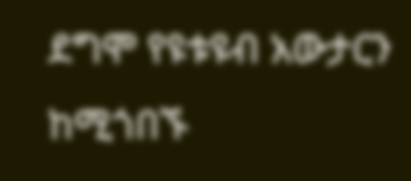ደግሞ የዩቱዩብ አውታርን ከሚጎበኙ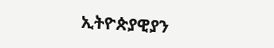ኢትዮጵያዊያን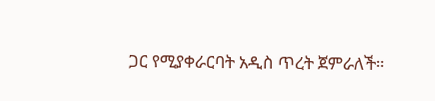ጋር የሚያቀራርባት አዲስ ጥረት ጀምራለች።